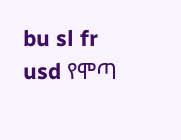bu sl fr usd የሞጣ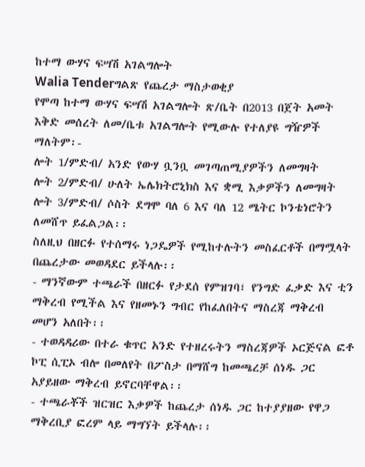ከተማ ውሃና ፍሣሽ አገልግሎት
Walia Tenderግልጽ የጨረታ ማስታወቂያ
የሞጣ ከተማ ውሃና ፍሣሽ አገልግሎት ጽ/ቤት በ2013 በጀት አመት እቅድ መሰረት ለመ/ቤቱ አገልግሎት የሚውሉ የተለያዩ ግዥዎች ማለትም፡-
ሎት 1/ምድብ/ አንድ የውሃ ቧንቧ መገጣጠሚያዎችን ለመግዛት
ሎት 2/ምድብ/ ሁለት ኤሌክትሮኒክስ እና ቋሚ እቃዎችን ለመግዛት
ሎት 3/ምድብ/ ሶስት ደግሞ ባለ 6 እና ባለ 12 ሜትር ኮንቴነሮትን ለመሸጥ ይፈልጋል፡፡
ስለዚህ በዘርፉ የተሰማሩ ነጋዴዎች የሚከተሉትን መስፈርቶች በማሟላት በጨረታው መወዳደር ይችላሉ፡፡
- ማንኛውም ተጫራች በዘርፉ የታደሰ የምዝገባ፣ የንግድ ፈቃድ እና ቲን ማቅረብ የሚችል እና የዘመኑን ግብር የከፈለበትና ማስረጃ ማቅረብ መሆን አለበት፡፡
- ተወዳዳሪው በተራ ቁጥር አንድ የተዘረሩትን ማስረጃዎች ኦርጅናል ፎቶ ኮፒ ሲፒኦ ብሎ በመለየት በፖስታ በማሸግ ከመጫረቻ ሰነዱ ጋር አያይዘው ማቅረብ ይኖርባቸዋል፡፡
- ተጫራቾች ዝርዝር እቃዎች ከጨረታ ሰነዱ ጋር ከተያያዘው የዋጋ ማቅረቢያ ፎረም ላይ ማግኘት ይችላሉ፡፡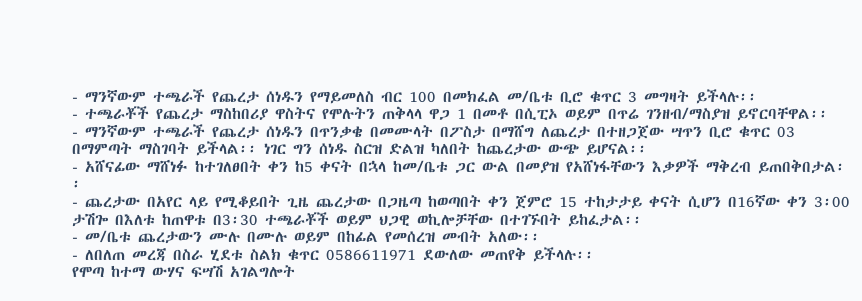- ማንኛውም ተጫራች የጨረታ ሰነዱን የማይመለስ ብር 100 በመክፈል መ/ቤቱ ቢሮ ቁጥር 3 መግዛት ይችላሉ፡፡
- ተጫራቾች የጨረታ ማስከበሪያ ዋስትና የሞሉትን ጠቅላላ ዋጋ 1 በመቶ በሲፒኦ ወይም በጥሬ ገንዘብ/ማስያዝ ይኖርባቸዋል፡፡
- ማንኛውም ተጫራች የጨረታ ሰነዱን በጥንቃቄ በመሙላት በፖስታ በማሸግ ለጨረታ በተዘጋጀው ሣጥን ቢሮ ቁጥር 03 በማምጣት ማስገባት ይችላል፡፡ ነገር ግን ሰነዱ ስርዝ ድልዝ ካለበት ከጨረታው ውጭ ይሆናል፡፡
- አሸናፊው ማሸነፉ ከተገለፀበት ቀን ከ5 ቀናት በኋላ ከመ/ቤቱ ጋር ውል በመያዝ የአሸነፋቸውን እቃዎች ማቅረብ ይጠበቅበታል፡፡
- ጨረታው በአየር ላይ የሚቆይበት ጊዜ ጨረታው በጋዜጣ ከወጣበት ቀን ጀምሮ 15 ተከታታይ ቀናት ሲሆን በ16ኛው ቀን 3፡00 ታሽጐ በእለቱ ከጠዋቱ በ3፡30 ተጫራቾች ወይም ህጋዊ ወኪሎቻቸው በተገኙበት ይከፈታል፡፡
- መ/ቤቱ ጨረታውን ሙሉ በሙሉ ወይም በከፊል የመሰረዝ መብት አለው፡፡
- ለበለጠ መረጃ በስራ ሂደቱ ስልክ ቁጥር 0586611971 ደውለው መጠየቅ ይችላሉ፡፡
የሞጣ ከተማ ውሃና ፍሣሽ አገልግሎት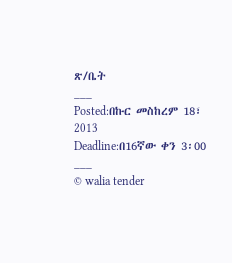ጽ/ቤት
___
Posted:በኩር መስከረም 18፣ 2013
Deadline:በ16ኛው ቀን 3፡00
___
© walia tender